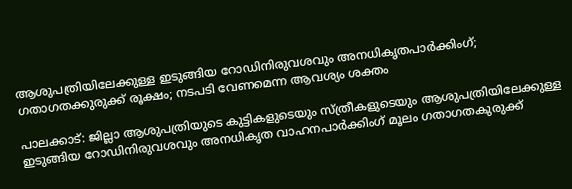ആശുപത്രിയിലേക്കുള്ള ഇടുങ്ങിയ റോഡിനിരുവശവും അനധികൃതപാർക്കിംഗ്; ഗതാഗതക്കുരുക്ക് രൂക്ഷം; നടപടി വേണമെന്ന ആവശ്യം ശക്തം

പാലക്കാട്: ജില്ലാ ആശുപത്രിയുടെ കുട്ടികളുടെയും സ്ത്രീകളുടെയും ആശുപത്രിയിലേക്കുള്ള ഇടുങ്ങിയ റോഡിനിരുവശവും അനധികൃത വാഹനപാർക്കിംഗ് മൂലം ഗതാഗതകുരുക്ക്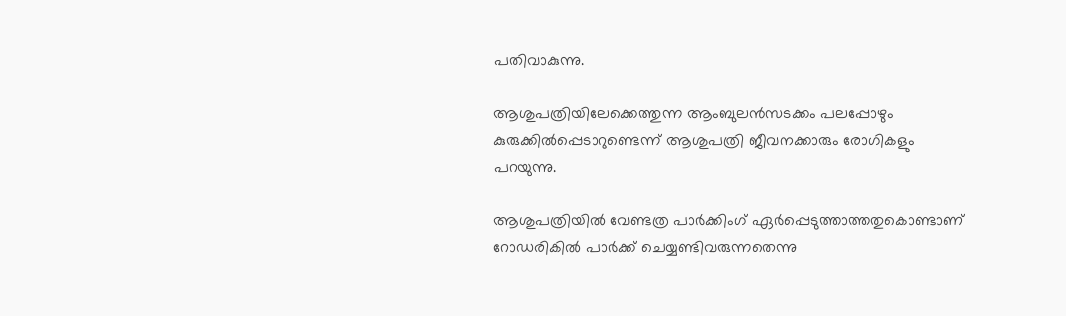പതിവാകുന്നു.

ആശുപത്രിയിലേക്കെത്തുന്ന ആംബുലൻസടക്കം പലപ്പോഴും കുരുക്കിൽപ്പെടാറുണ്ടെന്ന് ആശുപത്രി ജീവനക്കാരും രോഗികളും പറയുന്നു.

ആശുപത്രിയിൽ വേണ്ടത്ര പാർക്കിംഗ് ഏർപ്പെടുത്താത്തതുകൊണ്ടാണ് റോഡരികിൽ പാർക്ക് ചെയ്യണ്ടിവരുന്നതെന്നു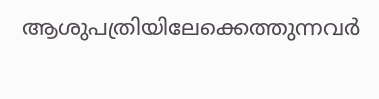ആശുപത്രിയിലേക്കെത്തുന്നവർ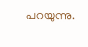പറയുന്നു.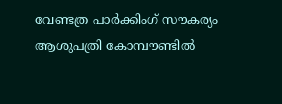വേണ്ടത്ര പാർക്കിംഗ് സൗകര്യം ആശുപത്രി കോമ്പൗണ്ടിൽ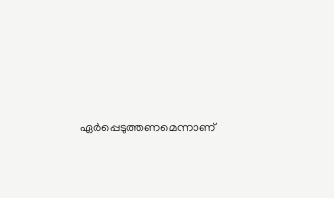ഏർപ്പെടുത്തണമെന്നാണ്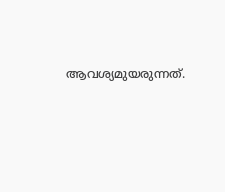ആവശ്യമുയരുന്നത്.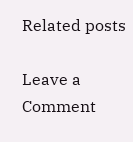Related posts

Leave a Comment